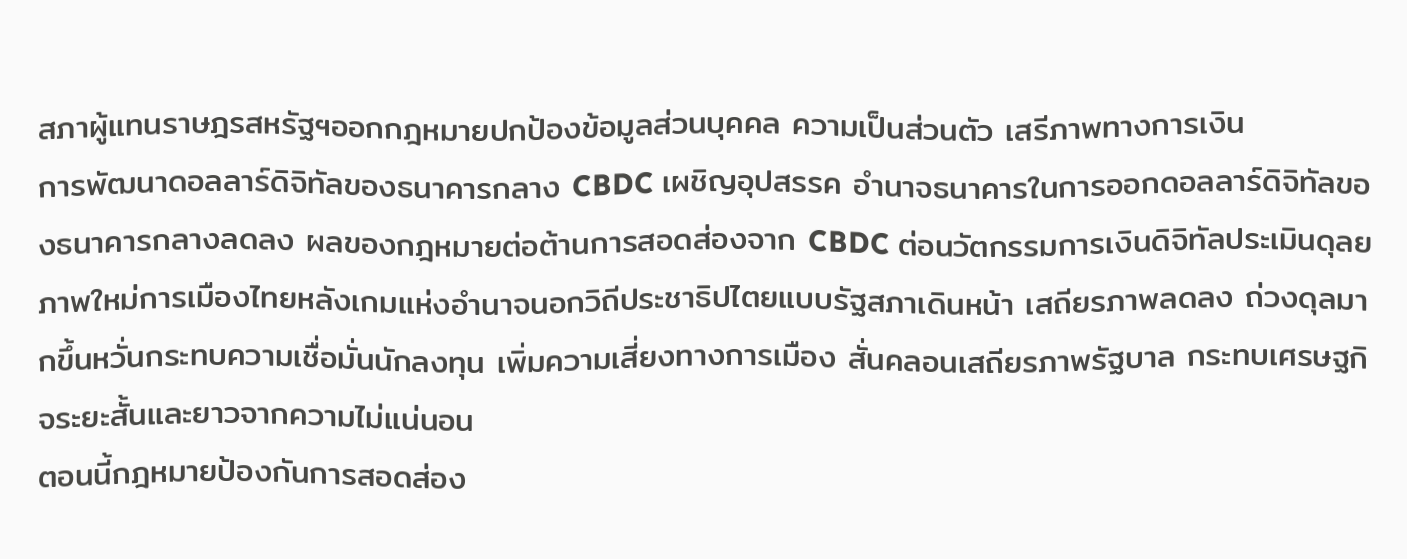สภาผู้แทนราษฎรสหรัฐฯออกกฎหมายปกป้องข้อมูลส่วนบุคคล ความเป็นส่วนตัว เสรีภาพทางการเงิน
การพัฒนาดอลลาร์ดิจิทัลของธนาคารกลาง CBDC เผชิญอุปสรรค อำนาจธนาคารในการออกดอลลาร์ดิจิทัลของธนาคารกลางลดลง ผลของกฎหมายต่อต้านการสอดส่องจาก CBDC ต่อนวัตกรรมการเงินดิจิทัลประเมินดุลยภาพใหม่การเมืองไทยหลังเกมแห่งอำนาจนอกวิถีประชาธิปไตยแบบรัฐสภาเดินหน้า เสถียรภาพลดลง ถ่วงดุลมากขึ้นหวั่นกระทบความเชื่อมั่นนักลงทุน เพิ่มความเสี่ยงทางการเมือง สั่นคลอนเสถียรภาพรัฐบาล กระทบเศรษฐกิจระยะสั้นและยาวจากความไม่แน่นอน
ตอนนี้กฎหมายป้องกันการสอดส่อง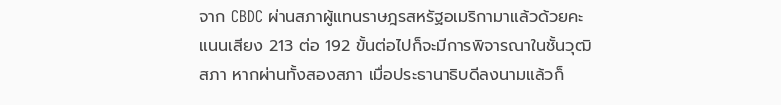จาก CBDC ผ่านสภาผู้แทนราษฎรสหรัฐอเมริกามาแล้วด้วยคะแนนเสียง 213 ต่อ 192 ขั้นต่อไปก็จะมีการพิจารณาในชั้นวุฒิสภา หากผ่านทั้งสองสภา เมื่อประธานาธิบดีลงนามแล้วก็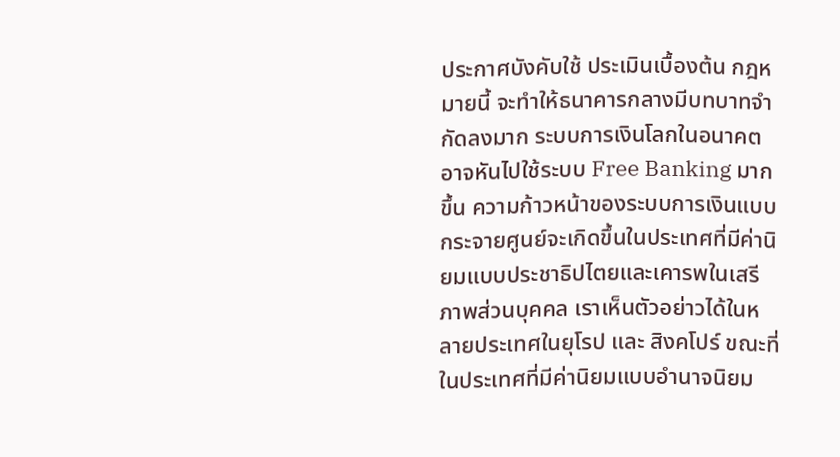ประกาศบังคับใช้ ประเมินเบื้องต้น กฎหมายนี้ จะทำให้ธนาคารกลางมีบทบาทจำกัดลงมาก ระบบการเงินโลกในอนาคตอาจหันไปใช้ระบบ Free Banking มากขึ้น ความก้าวหน้าของระบบการเงินแบบกระจายศูนย์จะเกิดขึ้นในประเทศที่มีค่านิยมแบบประชาธิปไตยและเคารพในเสรีภาพส่วนบุคคล เราเห็นตัวอย่าวได้ในหลายประเทศในยุโรป และ สิงคโปร์ ขณะที่ ในประเทศที่มีค่านิยมแบบอำนาจนิยม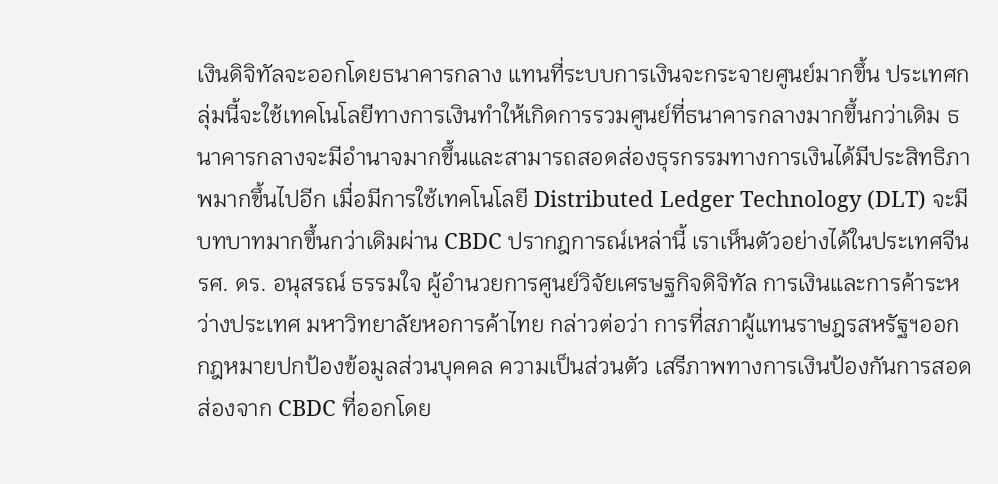เงินดิจิทัลจะออกโดยธนาคารกลาง แทนที่ระบบการเงินจะกระจายศูนย์มากขึ้น ประเทศกลุ่มนี้จะใช้เทคโนโลยีทางการเงินทำให้เกิดการรวมศูนย์ที่ธนาคารกลางมากขึ้นกว่าเดิม ธนาคารกลางจะมีอำนาจมากขึ้นและสามารถสอดส่องธุรกรรมทางการเงินได้มีประสิทธิภาพมากขึ้นไปอีก เมื่อมีการใช้เทคโนโลยี Distributed Ledger Technology (DLT) จะมีบทบาทมากขึ้นกว่าเดิมผ่าน CBDC ปรากฎการณ์เหล่านี้ เราเห็นตัวอย่างได้ในประเทศจีน
รศ. ดร. อนุสรณ์ ธรรมใจ ผู้อำนวยการศูนย์วิจัยเศรษฐกิจดิจิทัล การเงินและการค้าระหว่างประเทศ มหาวิทยาลัยหอการค้าไทย กล่าวต่อว่า การที่สภาผู้แทนราษฎรสหรัฐฯออกกฎหมายปกป้องข้อมูลส่วนบุคคล ความเป็นส่วนตัว เสรีภาพทางการเงินป้องกันการสอดส่องจาก CBDC ที่ออกโดย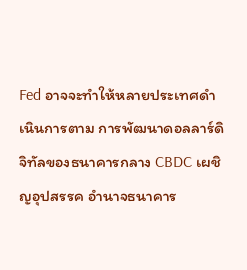Fed อาจจะทำให้หลายประเทศดำเนินการตาม การพัฒนาดอลลาร์ดิจิทัลของธนาคารกลาง CBDC เผชิญอุปสรรค อำนาจธนาคาร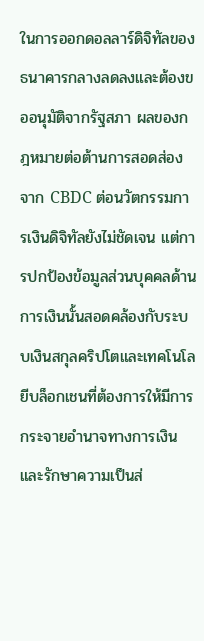ในการออกดอลลาร์ดิจิทัลของธนาคารกลางลดลงและต้องขออนุมัติจากรัฐสภา ผลของกฎหมายต่อต้านการสอดส่องจาก CBDC ต่อนวัตกรรมการเงินดิจิทัลยังไม่ชัดเจน แต่การปกป้องข้อมูลส่วนบุคคลด้านการเงินนั้นสอดคล้องกับระบบเงินสกุลคริปโตและเทคโนโลยีบล็อกเชนที่ต้องการให้มีการกระจายอำนาจทางการเงินและรักษาความเป็นส่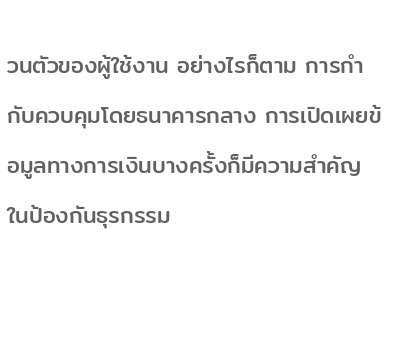วนตัวของผู้ใช้งาน อย่างไรก็ตาม การกำกับควบคุมโดยธนาคารกลาง การเปิดเผยข้อมูลทางการเงินบางครั้งก็มีความสำคัญในป้องกันธุรกรรม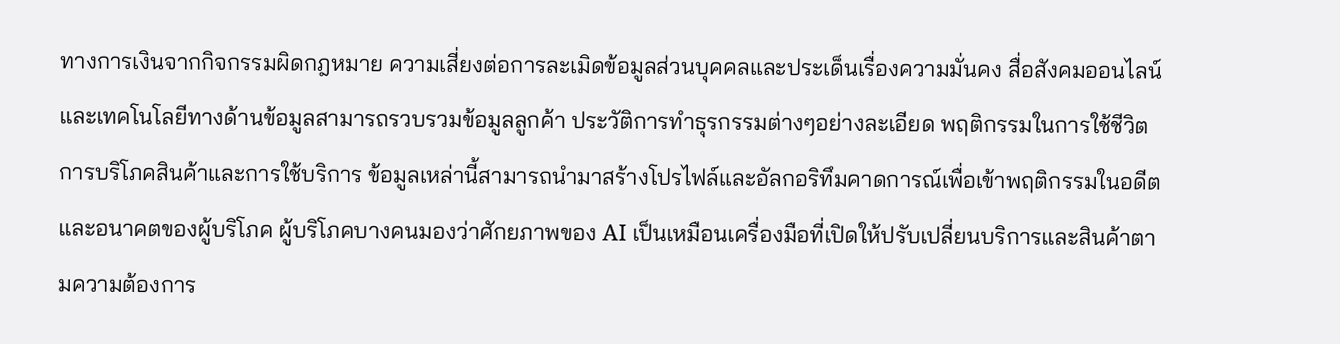ทางการเงินจากกิจกรรมผิดกฎหมาย ความเสี่ยงต่อการละเมิดข้อมูลส่วนบุคคลและประเด็นเรื่องความมั่นคง สื่อสังคมออนไลน์และเทคโนโลยีทางด้านข้อมูลสามารถรวบรวมข้อมูลลูกค้า ประวัติการทำธุรกรรมต่างๆอย่างละเอียด พฤติกรรมในการใช้ชีวิต การบริโภคสินค้าและการใช้บริการ ข้อมูลเหล่านี้สามารถนำมาสร้างโปรไฟล์และอัลกอริทึมคาดการณ์เพื่อเข้าพฤติกรรมในอดีตและอนาคตของผู้บริโภค ผู้บริโภคบางคนมองว่าศักยภาพของ AI เป็นเหมือนเครื่องมือที่เปิดให้ปรับเปลี่ยนบริการและสินค้าตามความต้องการ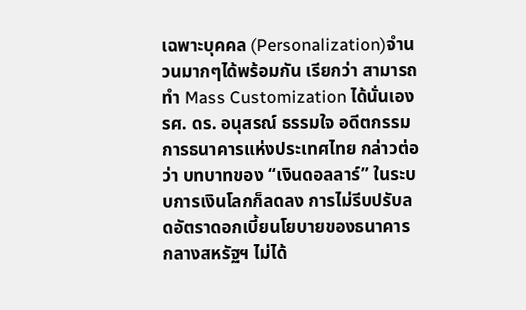เฉพาะบุคคล (Personalization)จำนวนมากๆได้พร้อมกัน เรียกว่า สามารถทำ Mass Customization ได้นั่นเอง
รศ. ดร. อนุสรณ์ ธรรมใจ อดีตกรรมการธนาคารแห่งประเทศไทย กล่าวต่อว่า บทบาทของ “เงินดอลลาร์” ในระบบการเงินโลกก็ลดลง การไม่รีบปรับลดอัตราดอกเบี้ยนโยบายของธนาคารกลางสหรัฐฯ ไม่ได้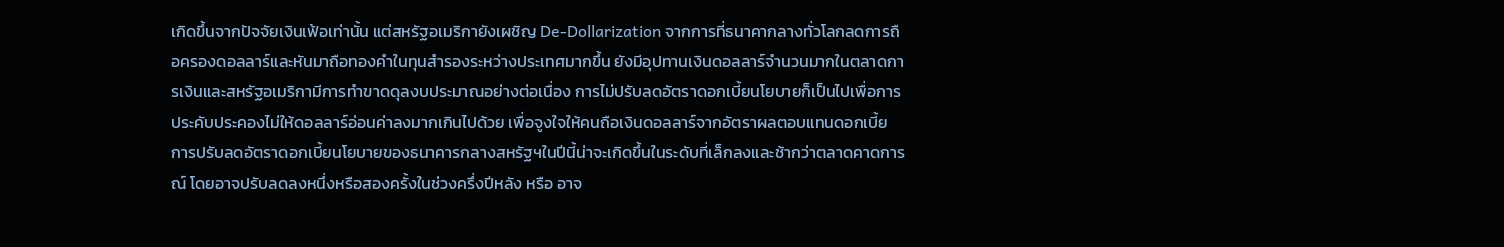เกิดขึ้นจากปัจจัยเงินเฟ้อเท่านั้น แต่สหรัฐอเมริกายังเผชิญ De-Dollarization จากการที่ธนาคากลางทั่วโลกลดการถือครองดอลลาร์และหันมาถือทองคำในทุนสำรองระหว่างประเทศมากขึ้น ยังมีอุปทานเงินดอลลาร์จำนวนมากในตลาดการเงินและสหรัฐอเมริกามีการทำขาดดุลงบประมาณอย่างต่อเนื่อง การไม่ปรับลดอัตราดอกเบี้ยนโยบายก็เป็นไปเพื่อการประคับประคองไม่ให้ดอลลาร์อ่อนค่าลงมากเกินไปด้วย เพื่อจูงใจให้คนถือเงินดอลลาร์จากอัตราผลตอบแทนดอกเบี้ย การปรับลดอัตราดอกเบี้ยนโยบายของธนาคารกลางสหรัฐฯในปีนี้น่าจะเกิดขึ้นในระดับที่เล็กลงและช้ากว่าตลาดคาดการณ์ โดยอาจปรับลดลงหนึ่งหรือสองครั้งในช่วงครึ่งปีหลัง หรือ อาจ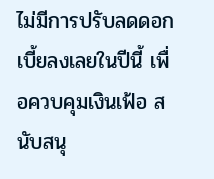ไม่มีการปรับลดดอกเบี้ยลงเลยในปีนี้ เพื่อควบคุมเงินเฟ้อ สนับสนุ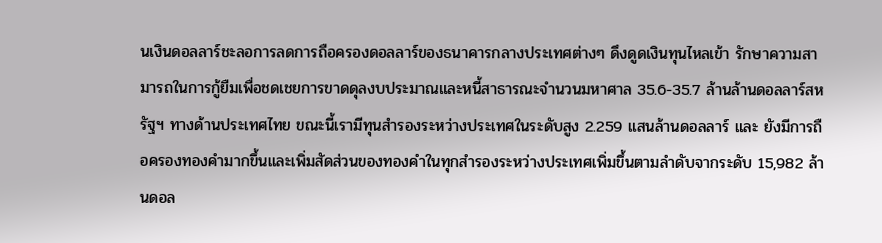นเงินดอลลาร์ชะลอการลดการถือครองดอลลาร์ของธนาคารกลางประเทศต่างๆ ดึงดูดเงินทุนไหลเข้า รักษาความสามารถในการกู้ยืมเพื่อชดเชยการขาดดุลงบประมาณและหนี้สาธารณะจำนวนมหาศาล 35.6-35.7 ล้านล้านดอลลาร์สหรัฐฯ ทางด้านประเทศไทย ขณะนี้เรามีทุนสำรองระหว่างประเทศในระดับสูง 2.259 แสนล้านดอลลาร์ และ ยังมีการถือครองทองคำมากขึ้นและเพิ่มสัดส่วนของทองคำในทุกสำรองระหว่างประเทศเพิ่มขึ้นตามลำดับจากระดับ 15,982 ล้านดอล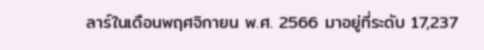ลาร์ในเดือนพฤศจิกายน พ.ศ. 2566 มาอยู่ที่ระดับ 17,237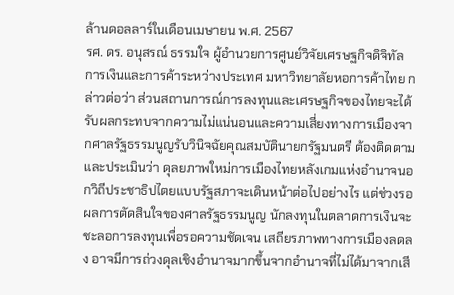ล้านดอลลาร์ในเดือนเมษายน พ.ศ. 2567
รศ. ดร. อนุสรณ์ ธรรมใจ ผู้อำนวยการศูนย์วิจัยเศรษฐกิจดิจิทัล การเงินและการค้าระหว่างประเทศ มหาวิทยาลัยหอการค้าไทย กล่าวต่อว่า ส่วนสถานการณ์การลงทุนและเศรษฐกิจของไทยจะได้รับผลกระทบจากความไม่แน่นอนและความเสี่ยงทางการเมืองจากศาลรัฐธรรมนูญรับวินิจฉัยคุณสมบัตินายกรัฐมนตรี ต้องติดตามและประเมินว่า ดุลยภาพใหม่การเมืองไทยหลังเกมแห่งอำนาจนอกวิถีประชาธิปไตยแบบรัฐสภาจะเดินหน้าต่อไปอย่างไร แต่ช่วงรอผลการตัดสินใจของศาลรัฐธรรมนูญ นักลงทุนในตลาดการเงินจะชะลอการลงทุนเพื่อรอความชัดเจน เสถียรภาพทางการเมืองลดลง อาจมีการถ่วงดุลเชิงอำนาจมากขึ้นจากอำนาจที่ไม่ได้มาจากเสี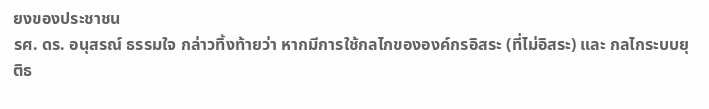ยงของประชาชน
รศ. ดร. อนุสรณ์ ธรรมใจ กล่าวทิ้งท้ายว่า หากมีการใช้กลไกขององค์กรอิสระ (ที่ไม่อิสระ) และ กลไกระบบยุติธ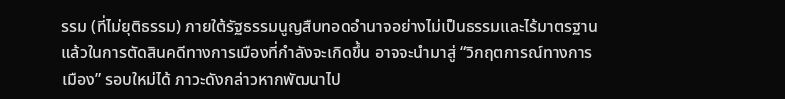รรม (ที่ไม่ยุติธรรม) ภายใต้รัฐธรรมนูญสืบทอดอำนาจอย่างไม่เป็นธรรมและไร้มาตรฐานแล้วในการตัดสินคดีทางการเมืองที่กำลังจะเกิดขึ้น อาจจะนำมาสู่ “วิกฤตการณ์ทางการเมือง” รอบใหม่ได้ ภาวะดังกล่าวหากพัฒนาไป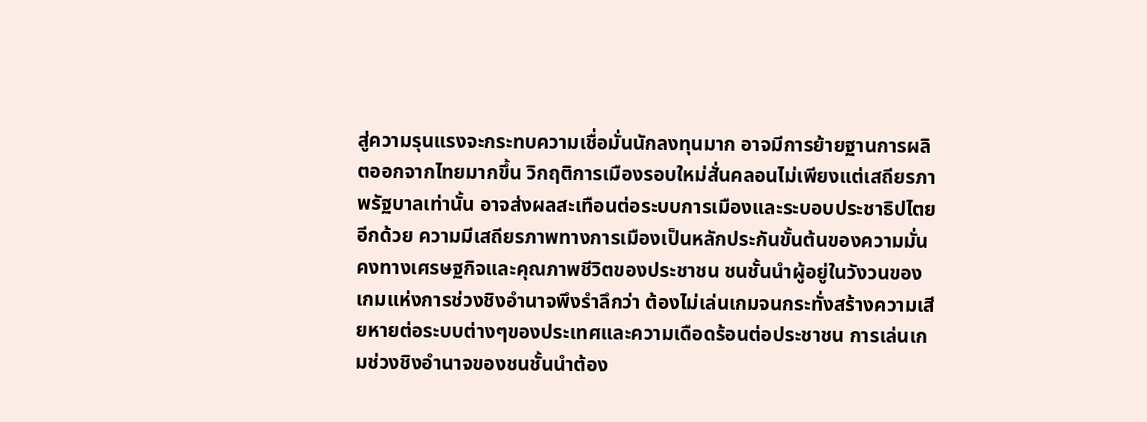สู่ความรุนแรงจะกระทบความเชื่อมั่นนักลงทุนมาก อาจมีการย้ายฐานการผลิตออกจากไทยมากขึ้น วิกฤติการเมืองรอบใหม่สั่นคลอนไม่เพียงแต่เสถียรภาพรัฐบาลเท่านั้น อาจส่งผลสะเทือนต่อระบบการเมืองและระบอบประชาธิปไตยอีกด้วย ความมีเสถียรภาพทางการเมืองเป็นหลักประกันขั้นต้นของความมั่นคงทางเศรษฐกิจและคุณภาพชีวิตของประชาชน ชนชั้นนำผู้อยู่ในวังวนของเกมแห่งการช่วงชิงอำนาจพึงรำลึกว่า ต้องไม่เล่นเกมจนกระทั่งสร้างความเสียหายต่อระบบต่างๆของประเทศและความเดือดร้อนต่อประชาชน การเล่นเกมช่วงชิงอำนาจของชนชั้นนำต้อง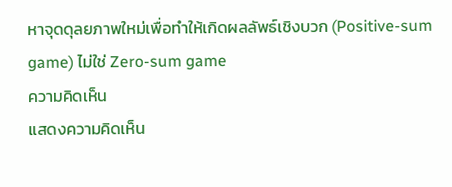หาจุดดุลยภาพใหม่เพื่อทำให้เกิดผลลัพธ์เชิงบวก (Positive-sum game) ไม่ใช่ Zero-sum game
ความคิดเห็น
แสดงความคิดเห็น